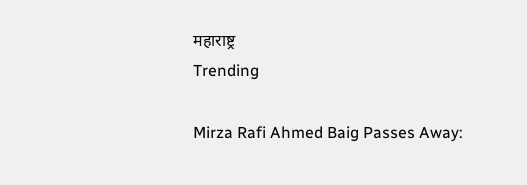महाराष्ट्र
Trending

Mirza Rafi Ahmed Baig Passes Away: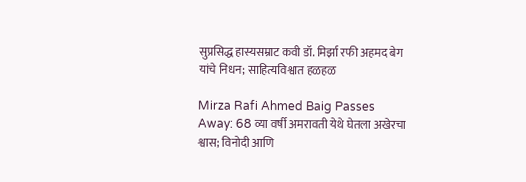सुप्रसिद्ध हास्यसम्राट कवी डॉ. मिर्झा रफी अहमद बेग यांचे निधन; साहित्यविश्वात हळहळ

Mirza Rafi Ahmed Baig Passes Away: 68 व्या वर्षी अमरावती येथे घेतला अखेरचा श्वास; विनोदी आणि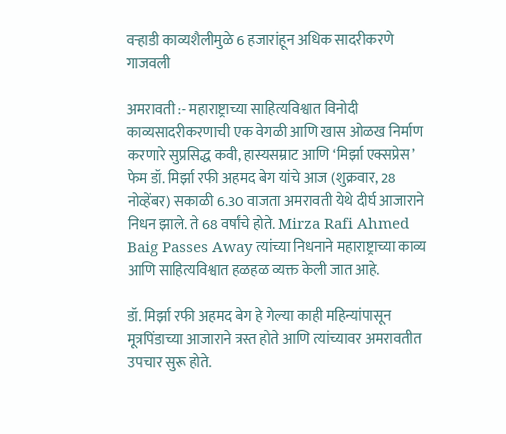वऱ्हाडी काव्यशैलीमुळे 6 हजारांहून अधिक सादरीकरणे गाजवली

अमरावती :- महाराष्ट्राच्या साहित्यविश्वात विनोदी काव्यसादरीकरणाची एक वेगळी आणि खास ओळख निर्माण करणारे सुप्रसिद्ध कवी, हास्यसम्राट आणि ‘मिर्झा एक्सप्रेस’ फेम डॉ. मिर्झा रफी अहमद बेग यांचे आज (शुक्रवार, 28 नोव्हेंबर) सकाळी 6.30 वाजता अमरावती येथे दीर्घ आजाराने निधन झाले. ते 68 वर्षांचे होते. Mirza Rafi Ahmed Baig Passes Away त्यांच्या निधनाने महाराष्ट्राच्या काव्य आणि साहित्यविश्वात हळहळ व्यक्त केली जात आहे.

डॉ. मिर्झा रफी अहमद बेग हे गेल्या काही महिन्यांपासून मूत्रपिंडाच्या आजाराने त्रस्त होते आणि त्यांच्यावर अमरावतीत उपचार सुरू होते.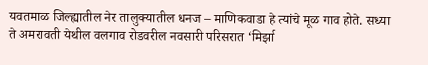यवतमाळ जिल्ह्यातील नेर तालुक्यातील धनज – माणिकवाडा हे त्यांचे मूळ गाव होते. सध्या ते अमरावती येथील वलगाव रोडवरील नवसारी परिसरात ‘मिर्झा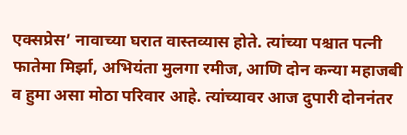एक्सप्रेस’ नावाच्या घरात वास्तव्यास होते. त्यांच्या पश्चात पत्नी फातेमा मिर्झा, अभियंता मुलगा रमीज, आणि दोन कन्या महाजबी व हुमा असा मोठा परिवार आहे. त्यांच्यावर आज दुपारी दोननंतर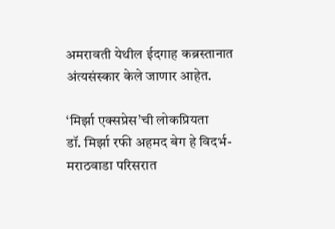अमरावती येथील ईदगाह कब्रस्तानात अंत्यसंस्कार केले जाणार आहेत.

‘मिर्झा एक्सप्रेस’ची लोकप्रियता
डॉ. मिर्झा रफी अहमद बेग हे विदर्भ-मराठवाडा परिसरात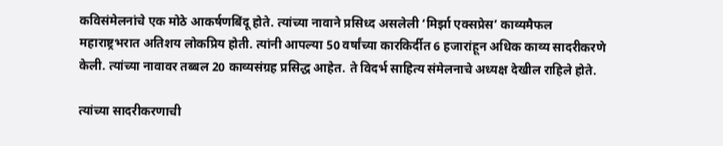कविसंमेलनांचे एक मोठे आकर्षणबिंदू होते. त्यांच्या नावाने प्रसिध्द असलेली ‘मिर्झा एक्सप्रेस’ काव्यमैफल महाराष्ट्रभरात अतिशय लोकप्रिय होती. त्यांनी आपल्या 50 वर्षांच्या कारकिर्दीत 6 हजारांहून अधिक काव्य सादरीकरणे केली. त्यांच्या नावावर तब्बल 20 काव्यसंग्रह प्रसिद्ध आहेत. ते विदर्भ साहित्य संमेलनाचे अध्यक्ष देखील राहिले होते.

त्यांच्या सादरीकरणाची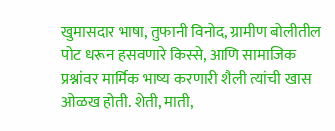खुमासदार भाषा, तुफानी विनोद, ग्रामीण बोलीतील पोट धरून हसवणारे किस्से, आणि सामाजिक प्रश्नांवर मार्मिक भाष्य करणारी शैली त्यांची खास ओळख होती. शेती, माती,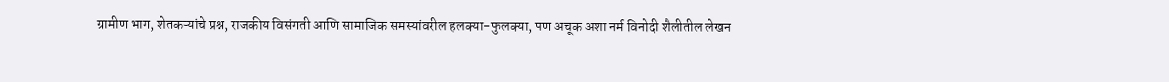ग्रामीण भाग, शेतकऱ्यांचे प्रश्न, राजकीय विसंगती आणि सामाजिक समस्यांवरील हलक्या-फुलक्या, पण अचूक अशा नर्म विनोदी शैलीतील लेखन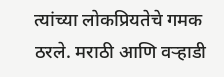त्यांच्या लोकप्रियतेचे गमक ठरले. मराठी आणि वऱ्हाडी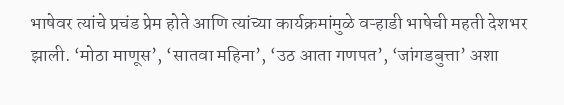भाषेवर त्यांचे प्रचंड प्रेम होते आणि त्यांच्या कार्यक्रमांमुळे वऱ्हाडी भाषेची महती देशभर झाली. ‘मोठा माणूस’, ‘सातवा महिना’, ‘उठ आता गणपत’, ‘जांगडबुत्ता’ अशा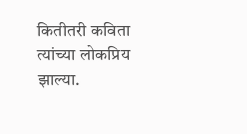कितीतरी कविता त्यांच्या लोकप्रिय झाल्या.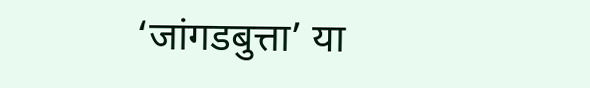‘जांगडबुत्ता’ या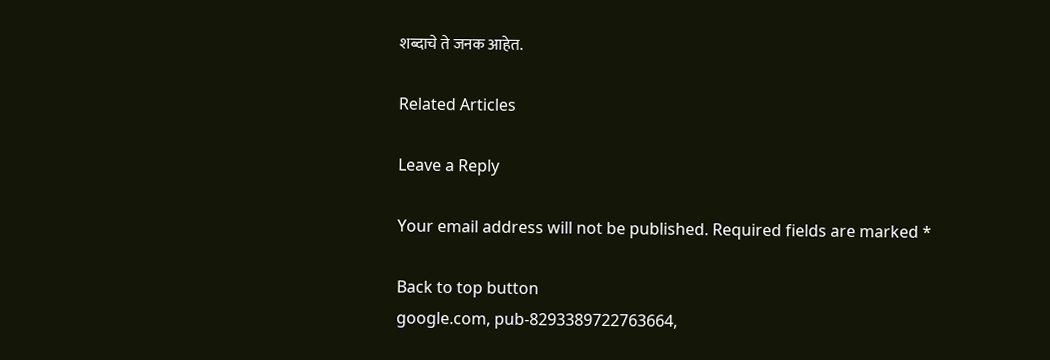शब्दाचे ते जनक आहेत.

Related Articles

Leave a Reply

Your email address will not be published. Required fields are marked *

Back to top button
google.com, pub-8293389722763664,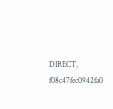DIRECT, f08c47fec0942fa0